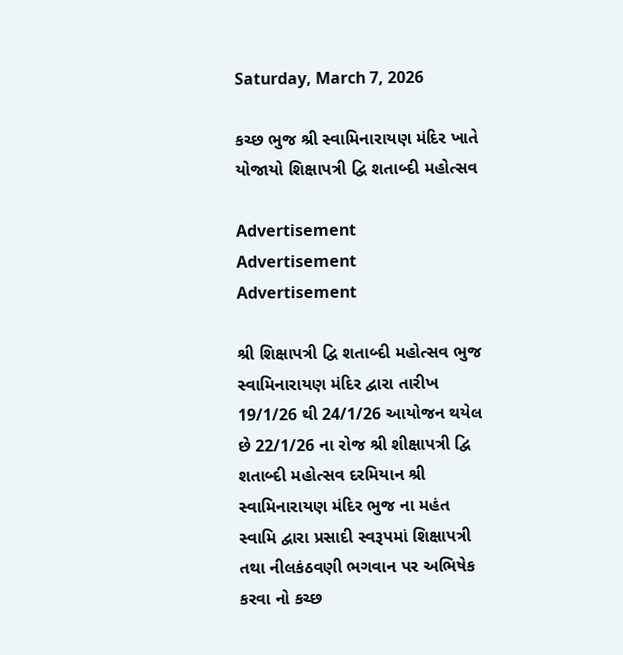Saturday, March 7, 2026

કચ્છ ભુજ શ્રી સ્વામિનારાયણ મંદિર ખાતે યોજાયો શિક્ષાપત્રી દ્વિ શતાબ્દી મહોત્સવ

Advertisement
Advertisement
Advertisement

શ્રી શિક્ષાપત્રી દ્વિ શતાબ્દી મહોત્સવ ભુજ સ્વામિનારાયણ મંદિર દ્વારા તારીખ 19/1/26 થી 24/1/26 આયોજન થયેલ છે 22/1/26 ના રોજ શ્રી શીક્ષાપત્રી દ્વિ શતાબ્દી મહોત્સવ દરમિયાન શ્રી સ્વામિનારાયણ મંદિર ભુજ ના મહંત સ્વામિ દ્વારા પ્રસાદી સ્વરૂપમાં શિક્ષાપત્રી તથા નીલકંઠવણી ભગવાન પર અભિષેક કરવા નો કચ્છ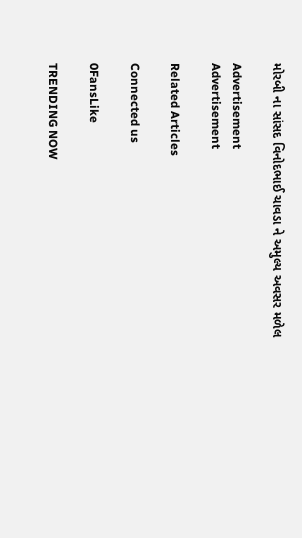મોરબી ના સાંસદ વિનોદભાઈ ચાવડા ને અમુલ્ય અવસર મળેલ

Advertisement
Advertisement

Related Articles

Connected us

0FansLike

TRENDING NOW